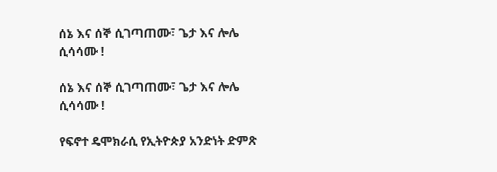ሰኔ እና ሰኞ ሲገጣጠሙ፣ ጌታ እና ሎሌ ሲሳሳሙ !

ሰኔ እና ሰኞ ሲገጣጠሙ፣ ጌታ እና ሎሌ ሲሳሳሙ !

የፍኖተ ዴሞክራሲ የኢትዮጵያ አንድነት ድምጽ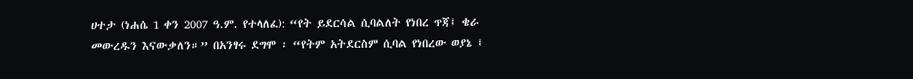ሀተታ (ነሐሴ 1 ቀን 2007 ዓ.ም. የተላለፈ): “የት ይደርሳል ሲባልለት የነበረ ጥጃ፤ ቄራ መውረዱን እናውቃለን።” በአንፃሩ ደግሞ ፡ “የትም አትደርስም ሲባል የነበረው ወያኔ ፤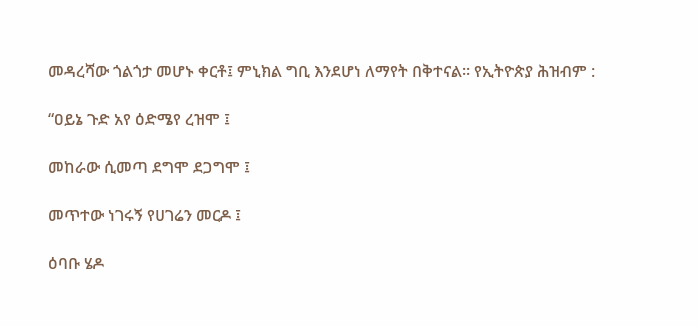መዳረሻው ጎልጎታ መሆኑ ቀርቶ፤ ምኒክል ግቢ እንደሆነ ለማየት በቅተናል። የኢትዮጵያ ሕዝብም :

“ዐይኔ ጉድ አየ ዕድሜየ ረዝሞ ፤

መከራው ሲመጣ ደግሞ ደጋግሞ ፤

መጥተው ነገሩኝ የሀገሬን መርዶ ፤

ዕባቡ ሄዶ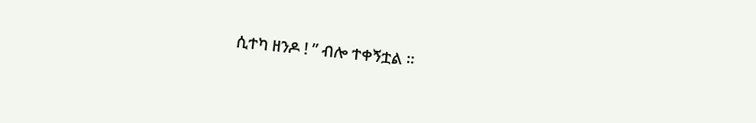ሲተካ ዘንዶ ! ” ብሎ ተቀኝቷል ።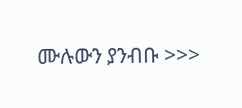ሙሉውን ያንብቡ >>>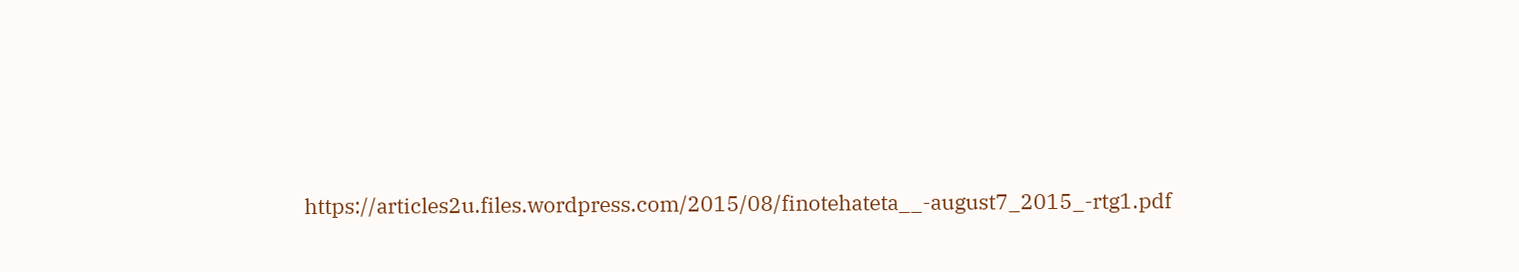https://articles2u.files.wordpress.com/2015/08/finotehateta__-august7_2015_-rtg1.pdf